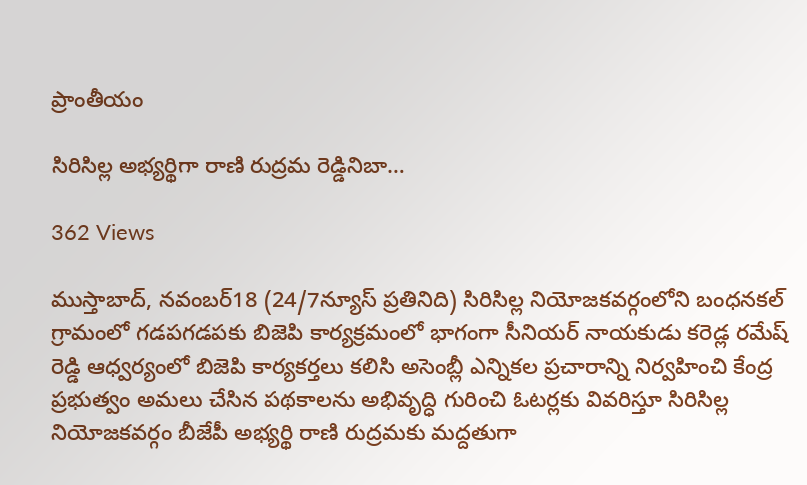ప్రాంతీయం

సిరిసిల్ల అభ్యర్థిగా రాణి రుద్రమ రెడ్డినిబా…

362 Views

ముస్తాబాద్, నవంబర్18 (24/7న్యూస్ ప్రతినిది) సిరిసిల్ల నియోజకవర్గంలోని బంధనకల్ గ్రామంలో గడపగడపకు బిజెపి కార్యక్రమంలో భాగంగా సీనియర్ నాయకుడు కరెడ్ల రమేష్ రెడ్డి ఆధ్వర్యంలో బిజెపి కార్యకర్తలు కలిసి అసెంబ్లీ ఎన్నికల ప్రచారాన్ని నిర్వహించి కేంద్ర ప్రభుత్వం అమలు చేసిన పథకాలను అభివృద్ధి గురించి ఓటర్లకు వివరిస్తూ సిరిసిల్ల నియోజకవర్గం బీజేపీ అభ్యర్థి రాణి రుద్రమకు మద్దతుగా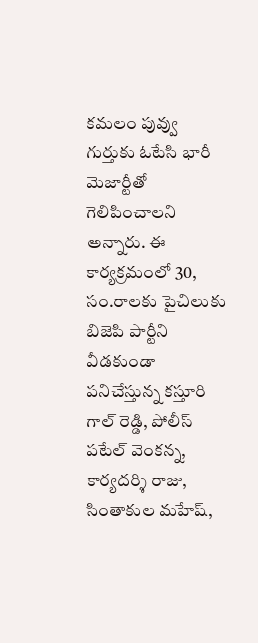కమలం పువ్వు గుర్తుకు ఓటేసి భారీ మెజార్టీతో గెలిపించాలని అన్నారు. ఈ కార్యక్రమంలో 30, సం.రాలకు పైచిలుకు బిజెపి పార్టీని వీడకుండా పనిచేస్తున్న కస్తూరి గాల్ రెడ్డి, పోలీస్ పటేల్ వెంకన్న, కార్యదర్శి రాజు, సింతాకుల మహేష్,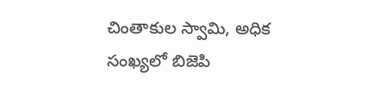చింతాకుల స్వామి, అధిక సంఖ్యలో బిజెపి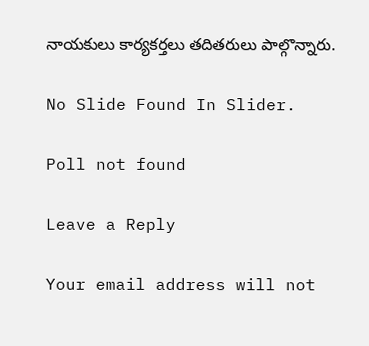నాయకులు కార్యకర్తలు తదితరులు పాల్గొన్నారు.

No Slide Found In Slider.

Poll not found

Leave a Reply

Your email address will not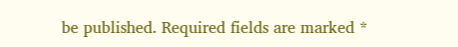be published. Required fields are marked *